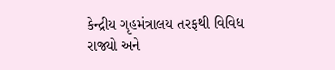કેન્દ્રીય ગૃહમંત્રાલય તરફથી વિવિધ રાજ્યો અને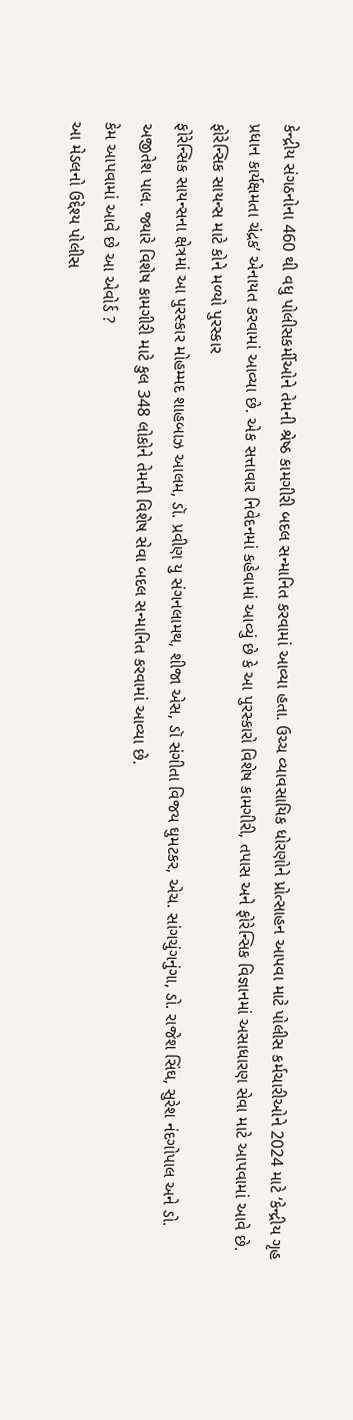કેન્દ્રીય સંગઠનોના 460 થી વધુ પોલીસકર્મીઓને તેમની શ્રેષ્ઠ કામગીરી બદલ સન્માનિત કરવામાં આવ્યા હતા. ઉચ્ચ વ્યાવસાયિક ધોરણોને પ્રોત્સાહન આપવા માટે પોલીસ કર્મચારીઓને 2024 માટે ‘કેન્દ્રીય ગૃહ પ્રધાન કાર્યક્ષમતા ચંદ્રક’ એનાયત કરવામાં આવ્યા છે. એક સત્તાવાર નિવેદનમાં કહેવામાં આવ્યું છે કે આ પુરસ્કારો વિશેષ કામગીરી, તપાસ અને ફોરેન્સિક વિજ્ઞાનમાં અસાધારણ સેવા માટે આપવામાં આવે છે.
ફોરેન્સિક સાયન્સ માટે કોને મળ્યો પુરસ્કાર
ફોરેન્સિક સાયન્સના ક્ષેત્રમાં આ પુરસ્કાર મોહમ્મદ શાહબાઝ આલમ, ડૉ. પ્રવીણ યુ સંગનલામથ, શીજા એસ, ડૉ સંગીતા વિજય ઘુમટકર, એચ. સાંગચુંગનુંગા, ડો. રાજેશ સિંઘ, સુરેશ નંદગોપાલ અને ડો. અજીતેશ પાલ. જ્યારે વિશેષ કામગીરી માટે કુલ 348 લોકોને તેમની વિશેષ સેવા બદલ સન્માનિત કરવામાં આવ્યા છે.
કેમ આપવામાં આવે છે આ એવોર્ડ ?
આ મેડલનો ઉદ્દેશ્ય પોલીસ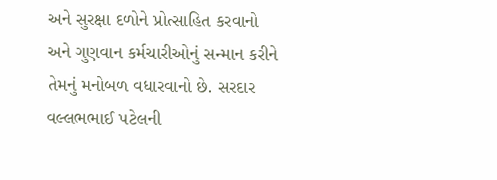અને સુરક્ષા દળોને પ્રોત્સાહિત કરવાનો અને ગુણવાન કર્મચારીઓનું સન્માન કરીને તેમનું મનોબળ વધારવાનો છે. સરદાર વલ્લભભાઈ પટેલની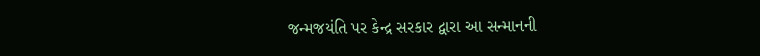જન્મજયંતિ પર કેન્દ્ર સરકાર દ્વારા આ સન્માનની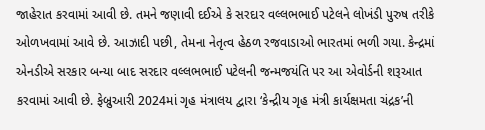જાહેરાત કરવામાં આવી છે. તમને જણાવી દઈએ કે સરદાર વલ્લભભાઈ પટેલને લોખંડી પુરુષ તરીકે ઓળખવામાં આવે છે. આઝાદી પછી, તેમના નેતૃત્વ હેઠળ રજવાડાઓ ભારતમાં ભળી ગયા. કેન્દ્રમાં એનડીએ સરકાર બન્યા બાદ સરદાર વલ્લભભાઈ પટેલની જન્મજયંતિ પર આ એવોર્ડની શરૂઆત કરવામાં આવી છે. ફેબ્રુઆરી 2024માં ગૃહ મંત્રાલય દ્વારા ‘કેન્દ્રીય ગૃહ મંત્રી કાર્યક્ષમતા ચંદ્રક’ની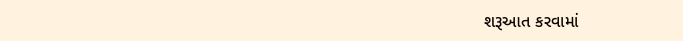શરૂઆત કરવામાં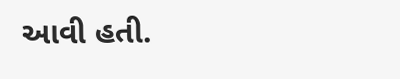આવી હતી.